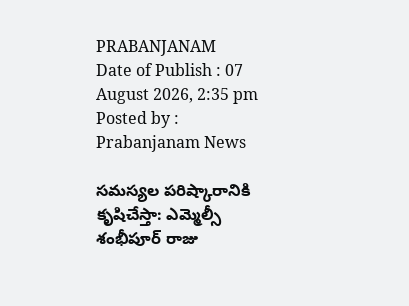PRABANJANAM
Date of Publish : 07 August 2026, 2:35 pm Posted by : Prabanjanam News

సమస్యల పరిష్కారానికి కృషిచేస్తా: ఎమ్మెల్సీ శంభీపూర్ రాజు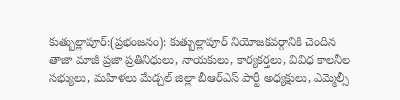కుత్బుల్లాపూర్:(ప్రభంజనం): కుత్బుల్లాపూర్ నియోజకవర్గానికి చెందిన తాజా మాజీ ప్రజా ప్రతినిధులు, నాయకులు, కార్యకర్తలు, వివిధ కాలనీల సభ్యులు, మహిళలు మేడ్చల్ జిల్లా బీఆర్ఎస్ పార్టీ అధ్యక్షులు, ఎమ్మెల్సీ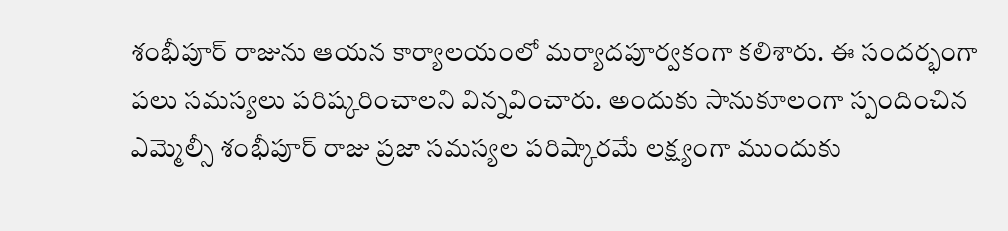శంభీపూర్ రాజును ఆయన కార్యాలయంలో మర్యాదపూర్వకంగా కలిశారు. ఈ సందర్భంగా పలు సమస్యలు పరిష్కరించాలని విన్నవించారు. అందుకు సానుకూలంగా స్పందించిన ఎమ్మెల్సీ శంభీపూర్ రాజు ప్రజా సమస్యల పరిష్కారమే లక్ష్యంగా ముందుకు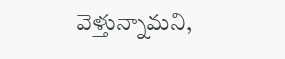వెళ్తున్నామని,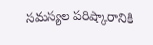సమస్యల పరిష్కారానికి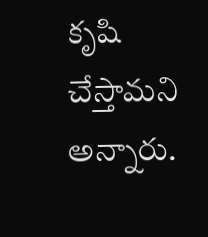కృషి చేస్తామని అన్నారు.